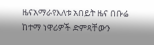ዜናአማራየእለቱ አበይት ዜና በቡሬ ከተማ ነዋሪዎች ድምጻቸውን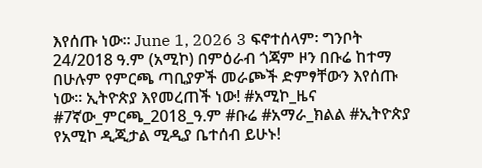እየሰጡ ነው። June 1, 2026 3 ፍኖተሰላም፡ ግንቦት 24/2018 ዓ.ም (አሚኮ) በምዕራብ ጎጃም ዞን በቡሬ ከተማ በሁሉም የምርጫ ጣቢያዎች መራጮች ድምፃቸውን እየሰጡ ነው። ኢትዮጵያ እየመረጠች ነው! #አሚኮ_ዜና #7ኛው_ምርጫ_2018_ዓ.ም #ቡሬ #አማራ_ክልል #ኢትዮጵያ የአሚኮ ዲጂታል ሚዲያ ቤተሰብ ይሁኑ!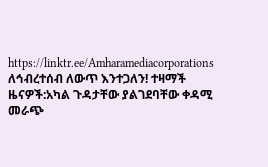https://linktr.ee/Amharamediacorporations ለኅብረተሰብ ለውጥ እንተጋለን! ተዛማች ዜናዎች:አካል ጉዳታቸው ያልገደባቸው ቀዳሚ መራጭ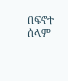በፍኖተ ሰላም